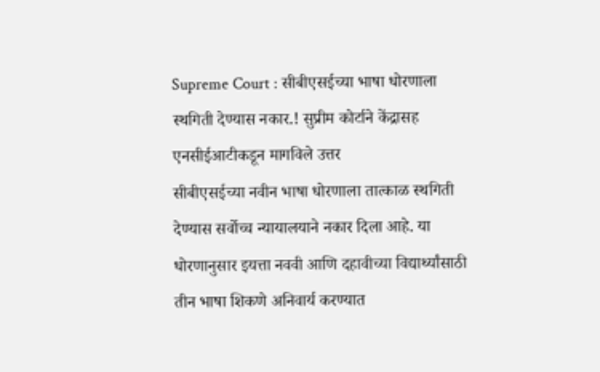Supreme Court : सीबीएसईच्या भाषा धोरणाला स्थगिती देण्यास नकार.! सुप्रीम कोर्टाने केंद्रासह एनसीईआटीकडून मागविले उत्तर
सीबीएसईच्या नवीन भाषा धोरणाला तात्काळ स्थगिती देण्यास सर्वोच्च न्यायालयाने नकार दिला आहे. या धोरणानुसार इयत्ता नववी आणि दहावीच्या विद्यार्थ्यांसाठी तीन भाषा शिकणे अनिवार्य करण्यात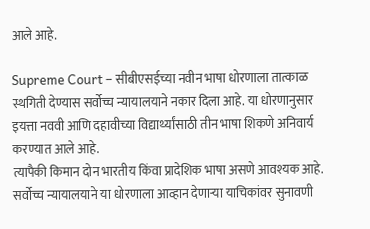आले आहे.

Supreme Court – सीबीएसईच्या नवीन भाषा धोरणाला तात्काळ स्थगिती देण्यास सर्वोच्च न्यायालयाने नकार दिला आहे. या धोरणानुसार इयत्ता नववी आणि दहावीच्या विद्यार्थ्यांसाठी तीन भाषा शिकणे अनिवार्य करण्यात आले आहे.
त्यापैकी किमान दोन भारतीय किंवा प्रादेशिक भाषा असणे आवश्यक आहे. सर्वोच्च न्यायालयाने या धोरणाला आव्हान देणाऱ्या याचिकांवर सुनावणी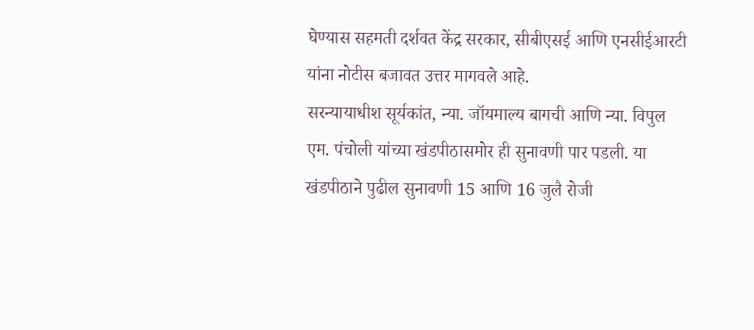घेण्यास सहमती दर्शवत केंद्र सरकार, सीबीएसई आणि एनसीईआरटी यांना नोटीस बजावत उत्तर मागवले आहे.
सरन्यायाधीश सूर्यकांत, न्या. जॉयमाल्य बागची आणि न्या. विपुल एम. पंचोली यांच्या खंडपीठासमोर ही सुनावणी पार पडली. या खंडपीठाने पुढील सुनावणी 15 आणि 16 जुलै रोजी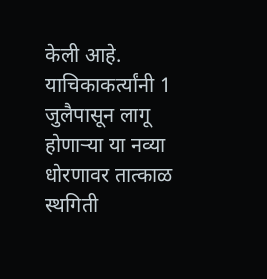केली आहे.
याचिकाकर्त्यांनी 1 जुलैपासून लागू होणाऱ्या या नव्या धोरणावर तात्काळ स्थगिती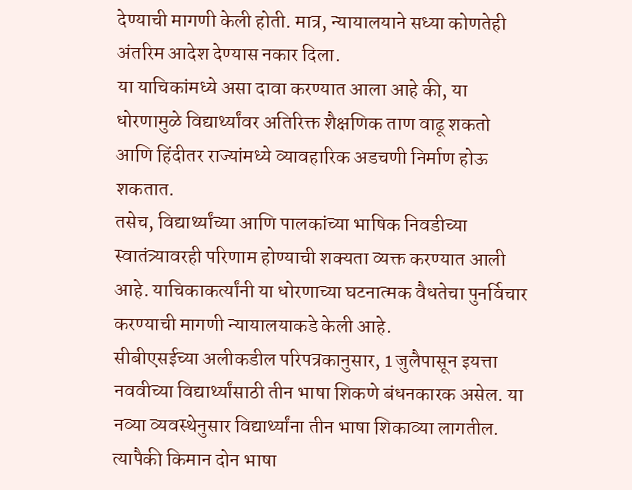देण्याची मागणी केली होती. मात्र, न्यायालयाने सध्या कोणतेही अंतरिम आदेश देण्यास नकार दिला.
या याचिकांमध्ये असा दावा करण्यात आला आहे की, या धोरणामुळे विद्यार्थ्यांवर अतिरिक्त शैक्षणिक ताण वाढू शकतो आणि हिंदीतर राज्यांमध्ये व्यावहारिक अडचणी निर्माण होऊ शकतात.
तसेच, विद्यार्थ्यांच्या आणि पालकांच्या भाषिक निवडीच्या स्वातंत्र्यावरही परिणाम होण्याची शक्यता व्यक्त करण्यात आली आहे. याचिकाकर्त्यांनी या धोरणाच्या घटनात्मक वैधतेचा पुनर्विचार करण्याची मागणी न्यायालयाकडे केली आहे.
सीबीएसईच्या अलीकडील परिपत्रकानुसार, 1 जुलैपासून इयत्ता नववीच्या विद्यार्थ्यांसाठी तीन भाषा शिकणे बंधनकारक असेल. या नव्या व्यवस्थेनुसार विद्यार्थ्यांना तीन भाषा शिकाव्या लागतील.
त्यापैकी किमान दोन भाषा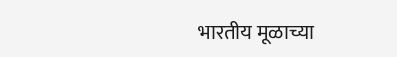भारतीय मूळाच्या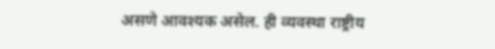असणे आवश्यक असेल. ही व्यवस्था राष्ट्रीय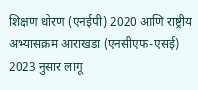शिक्षण धोरण (एनईपी) 2020 आणि राष्ट्रीय अभ्यासक्रम आराखडा (एनसीएफ-एसई) 2023 नुसार लागू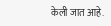केली जात आहे.